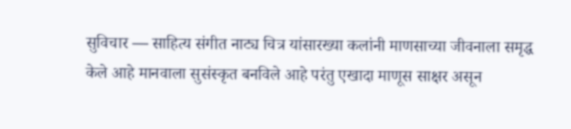सुविचार — साहित्य संगीत नाट्य चित्र यांसारख्या कलांनी माणसाच्या जीवनाला समृद्ध केले आहे मानवाला सुसंस्कृत बनविले आहे परंतु एखादा माणूस साक्षर असून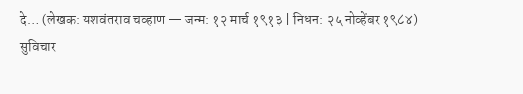दे… (लेखक: यशवंतराव चव्हाण — जन्म: १२ मार्च १९१३ | निधन: २५ नोव्हेंबर १९८४)
सुविचार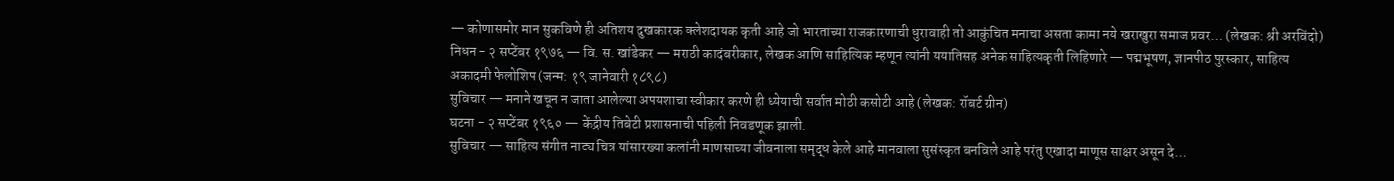— कोणासमोर मान सुकविणे ही अतिशय दुखकारक क्लेशदायक कृती आहे जो भारताच्या राजकारणाची धुरावाही तो आकुंचित मनाचा असता कामा नये खराखुरा समाज प्रवर… (लेखक: श्री अरविंदो)
निधन - २ सप्टेंबर १९७६ — वि. स. खांडेकर — मराठी कादंबरीकार, लेखक आणि साहित्यिक म्हणून त्यांनी ययातिसह अनेक साहित्यकृती लिहिणारे — पद्मभूषण, ज्ञानपीठ पुरस्कार, साहित्य अकादमी फेलोशिप (जन्म: १९ जानेवारी १८९८)
सुविचार — मनाने खचून न जाता आलेल्या अपयशाचा स्वीकार करणे ही ध्येयाची सर्वात मोठी कसोटी आहे (लेखक: रॉबर्ट ग्रीन)
घटना - २ सप्टेंबर १९६० — केंद्रीय तिबेटी प्रशासनाची पहिली निवडणूक झाली.
सुविचार — साहित्य संगीत नाट्य चित्र यांसारख्या कलांनी माणसाच्या जीवनाला समृद्ध केले आहे मानवाला सुसंस्कृत बनविले आहे परंतु एखादा माणूस साक्षर असून दे…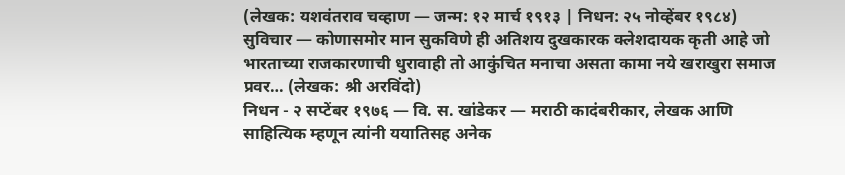(लेखक: यशवंतराव चव्हाण — जन्म: १२ मार्च १९१३ | निधन: २५ नोव्हेंबर १९८४)
सुविचार — कोणासमोर मान सुकविणे ही अतिशय दुखकारक क्लेशदायक कृती आहे जो भारताच्या राजकारणाची धुरावाही तो आकुंचित मनाचा असता कामा नये खराखुरा समाज प्रवर… (लेखक: श्री अरविंदो)
निधन - २ सप्टेंबर १९७६ — वि. स. खांडेकर — मराठी कादंबरीकार, लेखक आणि साहित्यिक म्हणून त्यांनी ययातिसह अनेक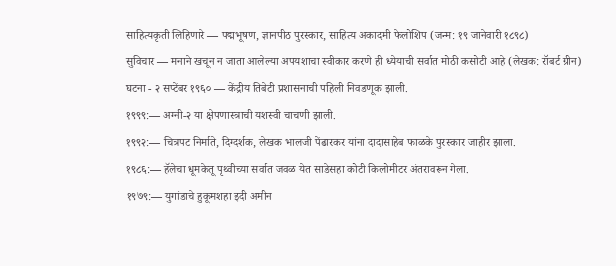साहित्यकृती लिहिणारे — पद्मभूषण, ज्ञानपीठ पुरस्कार, साहित्य अकादमी फेलोशिप (जन्म: १९ जानेवारी १८९८)
सुविचार — मनाने खचून न जाता आलेल्या अपयशाचा स्वीकार करणे ही ध्येयाची सर्वात मोठी कसोटी आहे (लेखक: रॉबर्ट ग्रीन)
घटना - २ सप्टेंबर १९६० — केंद्रीय तिबेटी प्रशासनाची पहिली निवडणूक झाली.
१९९९:— अग्नी-२ या क्षेपणास्त्राची यशस्वी चाचणी झाली.
१९९२:— चित्रपट निर्माते, दिग्दर्शक, लेखक भालजी पेंढारकर यांना दादासाहेब फाळके पुरस्कार जाहीर झाला.
१९८६:— हॅलेचा धूमकेतू पृथ्वीच्या सर्वात जवळ येत साडेसहा कोटी किलोमीटर अंतरावरून गेला.
१९७९:— युगांडाचे हुकूमशहा इदी अमीन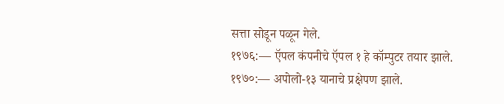सत्ता सोडून पळून गेले.
१९७६:— ऍपल कंपनीचे ऍपल १ हे कॉम्पुटर तयार झाले.
१९७०:— अपोलो-१३ यानाचे प्रक्षेपण झाले.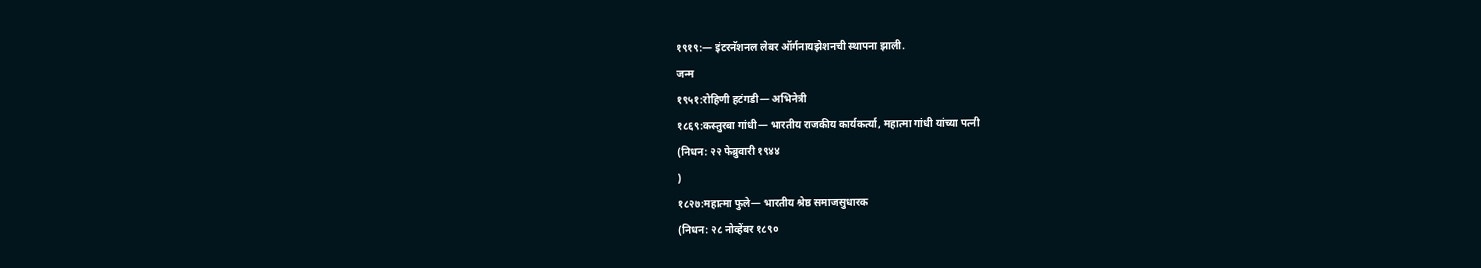१९१९:— इंटरनॅशनल लेबर ऑर्गनायझेशनची स्थापना झाली.
जन्म
१९५१:रोहिणी हटंगडी— अभिनेत्री
१८६९:कस्तुरबा गांधी— भारतीय राजकीय कार्यकर्त्या, महात्मा गांधी यांच्या पत्नी
(निधन: २२ फेब्रुवारी १९४४
)
१८२७:महात्मा फुले— भारतीय श्रेष्ठ समाजसुधारक
(निधन: २८ नोव्हेंबर १८९०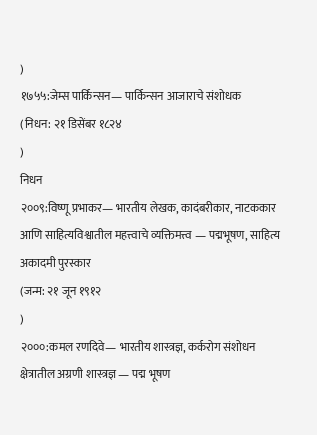)
१७५५:जेम्स पार्किन्सन— पार्किन्सन आजाराचे संशोधक
(निधन: २१ डिसेंबर १८२४
)
निधन
२००९:विष्णू प्रभाकर— भारतीय लेखक, कादंबरीकार, नाटककार आणि साहित्यविश्वातील महत्त्वाचे व्यक्तिमत्त्व — पद्मभूषण, साहित्य अकादमी पुरस्कार
(जन्म: २१ जून १९१२
)
२०००:कमल रणदिवे— भारतीय शास्त्रज्ञ, कर्करोग संशोधन क्षेत्रातील अग्रणी शास्त्रज्ञ — पद्म भूषण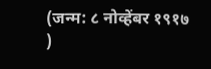(जन्म: ८ नोव्हेंबर १९१७
)